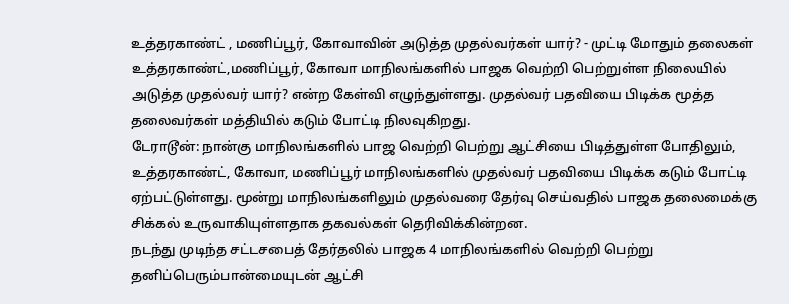உத்தரகாண்ட் , மணிப்பூர், கோவாவின் அடுத்த முதல்வர்கள் யார்? - முட்டி மோதும் தலைகள்
உத்தரகாண்ட்,மணிப்பூர், கோவா மாநிலங்களில் பாஜக வெற்றி பெற்றுள்ள நிலையில் அடுத்த முதல்வர் யார்? என்ற கேள்வி எழுந்துள்ளது. முதல்வர் பதவியை பிடிக்க மூத்த தலைவர்கள் மத்தியில் கடும் போட்டி நிலவுகிறது.
டேராடூன்: நான்கு மாநிலங்களில் பாஜ வெற்றி பெற்று ஆட்சியை பிடித்துள்ள போதிலும், உத்தரகாண்ட், கோவா, மணிப்பூர் மாநிலங்களில் முதல்வர் பதவியை பிடிக்க கடும் போட்டி ஏற்பட்டுள்ளது. மூன்று மாநிலங்களிலும் முதல்வரை தேர்வு செய்வதில் பாஜக தலைமைக்கு சிக்கல் உருவாகியுள்ளதாக தகவல்கள் தெரிவிக்கின்றன.
நடந்து முடிந்த சட்டசபைத் தேர்தலில் பாஜக 4 மாநிலங்களில் வெற்றி பெற்று தனிப்பெரும்பான்மையுடன் ஆட்சி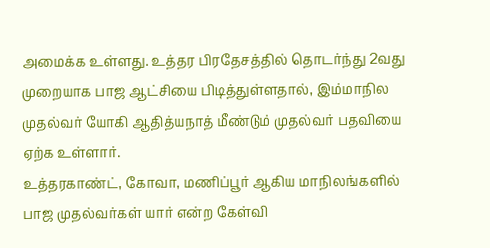அமைக்க உள்ளது. உத்தர பிரதேசத்தில் தொடர்ந்து 2வது முறையாக பாஜ ஆட்சியை பிடித்துள்ளதால், இம்மாநில முதல்வர் யோகி ஆதித்யநாத் மீண்டும் முதல்வர் பதவியை ஏற்க உள்ளார்.
உத்தரகாண்ட், கோவா, மணிப்பூர் ஆகிய மாநிலங்களில் பாஜ முதல்வர்கள் யார் என்ற கேள்வி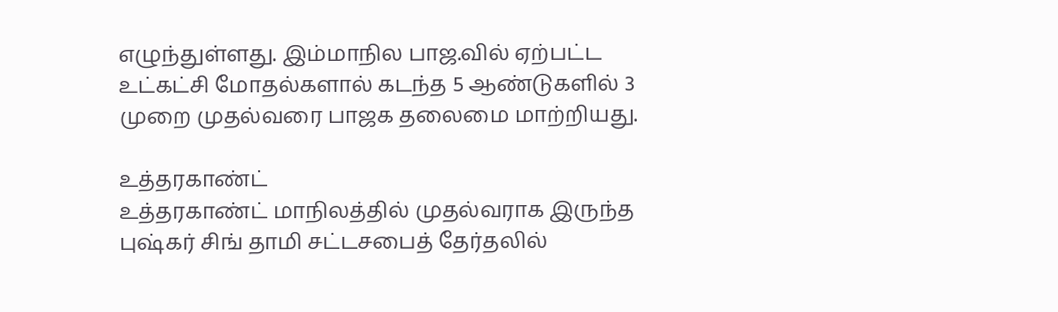எழுந்துள்ளது. இம்மாநில பாஜ.வில் ஏற்பட்ட உட்கட்சி மோதல்களால் கடந்த 5 ஆண்டுகளில் 3 முறை முதல்வரை பாஜக தலைமை மாற்றியது.

உத்தரகாண்ட்
உத்தரகாண்ட் மாநிலத்தில் முதல்வராக இருந்த புஷ்கர் சிங் தாமி சட்டசபைத் தேர்தலில்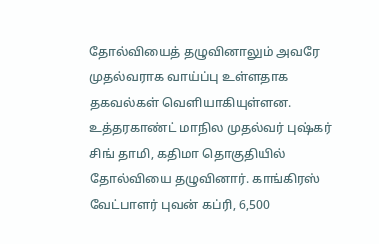தோல்வியைத் தழுவினாலும் அவரே முதல்வராக வாய்ப்பு உள்ளதாக தகவல்கள் வெளியாகியுள்ளன. உத்தரகாண்ட் மாநில முதல்வர் புஷ்கர் சிங் தாமி, கதிமா தொகுதியில் தோல்வியை தழுவினார். காங்கிரஸ் வேட்பாளர் புவன் கப்ரி, 6,500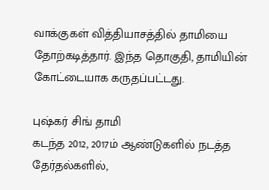வாக்குகள் வித்தியாசத்தில் தாமியை தோற்கடித்தார். இந்த தொகுதி, தாமியின் கோட்டையாக கருதப்பட்டது.

புஷ்கர் சிங் தாமி
கடந்த 2012, 2017ம் ஆண்டுகளில் நடத்த தேர்தல்களில்,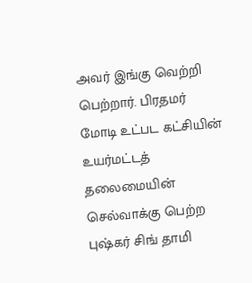அவர் இங்கு வெற்றி பெற்றார். பிரதமர் மோடி உட்பட கட்சியின் உயர்மட்டத் தலைமையின் செல்வாக்கு பெற்ற புஷ்கர் சிங் தாமி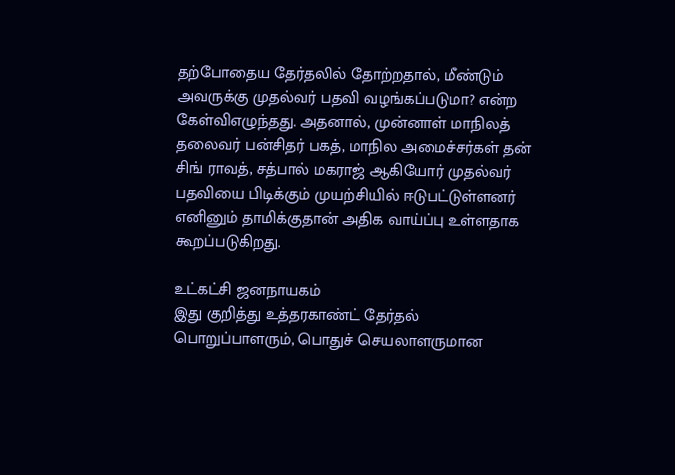தற்போதைய தேர்தலில் தோற்றதால், மீண்டும் அவருக்கு முதல்வர் பதவி வழங்கப்படுமா? என்ற கேள்விஎழுந்தது. அதனால், முன்னாள் மாநிலத் தலைவர் பன்சிதர் பகத், மாநில அமைச்சர்கள் தன் சிங் ராவத், சத்பால் மகராஜ் ஆகியோர் முதல்வர் பதவியை பிடிக்கும் முயற்சியில் ஈடுபட்டுள்ளனர் எனினும் தாமிக்குதான் அதிக வாய்ப்பு உள்ளதாக கூறப்படுகிறது.

உட்கட்சி ஜனநாயகம்
இது குறித்து உத்தரகாண்ட் தேர்தல் பொறுப்பாளரும், பொதுச் செயலாளருமான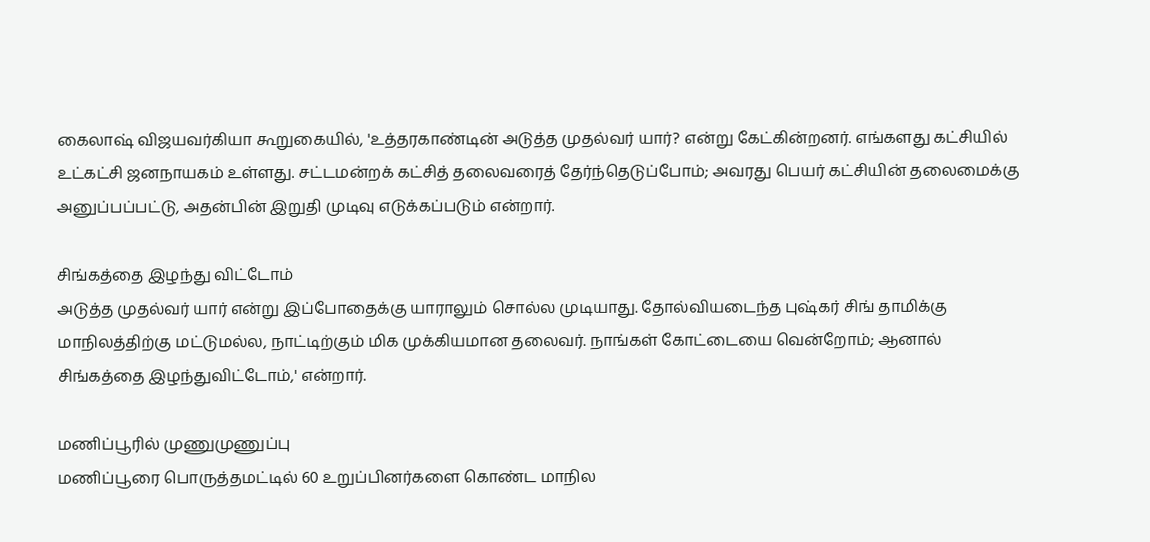கைலாஷ் விஜயவர்கியா கூறுகையில், 'உத்தரகாண்டின் அடுத்த முதல்வர் யார்? என்று கேட்கின்றனர். எங்களது கட்சியில் உட்கட்சி ஜனநாயகம் உள்ளது. சட்டமன்றக் கட்சித் தலைவரைத் தேர்ந்தெடுப்போம்; அவரது பெயர் கட்சியின் தலைமைக்கு அனுப்பப்பட்டு, அதன்பின் இறுதி முடிவு எடுக்கப்படும் என்றார்.

சிங்கத்தை இழந்து விட்டோம்
அடுத்த முதல்வர் யார் என்று இப்போதைக்கு யாராலும் சொல்ல முடியாது. தோல்வியடைந்த புஷ்கர் சிங் தாமிக்கு மாநிலத்திற்கு மட்டுமல்ல, நாட்டிற்கும் மிக முக்கியமான தலைவர். நாங்கள் கோட்டையை வென்றோம்; ஆனால் சிங்கத்தை இழந்துவிட்டோம்,' என்றார்.

மணிப்பூரில் முணுமுணுப்பு
மணிப்பூரை பொருத்தமட்டில் 60 உறுப்பினர்களை கொண்ட மாநில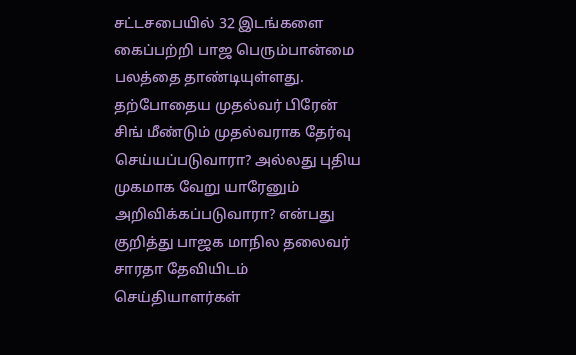சட்டசபையில் 32 இடங்களை கைப்பற்றி பாஜ பெரும்பான்மை பலத்தை தாண்டியுள்ளது. தற்போதைய முதல்வர் பிரேன் சிங் மீண்டும் முதல்வராக தேர்வு செய்யப்படுவாரா? அல்லது புதிய முகமாக வேறு யாரேனும் அறிவிக்கப்படுவாரா? என்பது குறித்து பாஜக மாநில தலைவர் சாரதா தேவியிடம் செய்தியாளர்கள்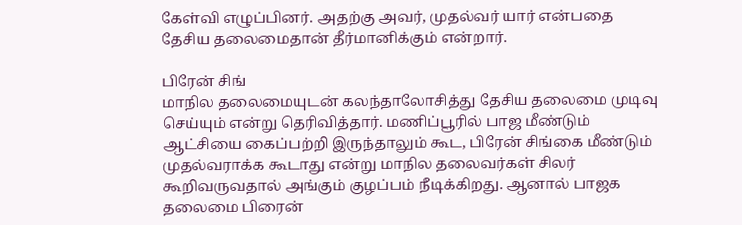கேள்வி எழுப்பினர். அதற்கு அவர், முதல்வர் யார் என்பதை தேசிய தலைமைதான் தீர்மானிக்கும் என்றார்.

பிரேன் சிங்
மாநில தலைமையுடன் கலந்தாலோசித்து தேசிய தலைமை முடிவு செய்யும் என்று தெரிவித்தார். மணிப்பூரில் பாஜ மீண்டும் ஆட்சியை கைப்பற்றி இருந்தாலும் கூட, பிரேன் சிங்கை மீண்டும் முதல்வராக்க கூடாது என்று மாநில தலைவர்கள் சிலர் கூறிவருவதால் அங்கும் குழப்பம் நீடிக்கிறது. ஆனால் பாஜக தலைமை பிரைன்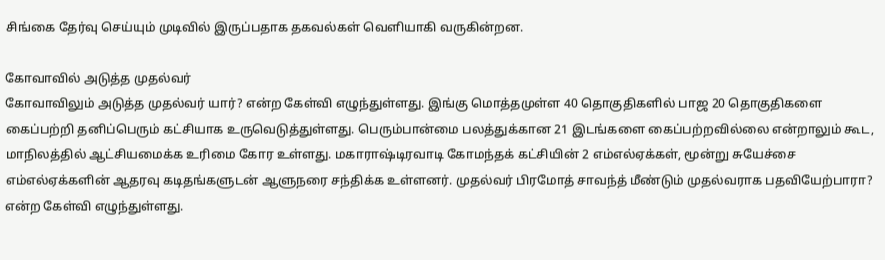சிங்கை தேர்வு செய்யும் முடிவில் இருப்பதாக தகவல்கள் வெளியாகி வருகின்றன.

கோவாவில் அடுத்த முதல்வர்
கோவாவிலும் அடுத்த முதல்வர் யார்? என்ற கேள்வி எழுந்துள்ளது. இங்கு மொத்தமுள்ள 40 தொகுதிகளில் பாஜ 20 தொகுதிகளை கைப்பற்றி தனிப்பெரும் கட்சியாக உருவெடுத்துள்ளது. பெரும்பான்மை பலத்துக்கான 21 இடங்களை கைப்பற்றவில்லை என்றாலும் கூட, மாநிலத்தில் ஆட்சியமைக்க உரிமை கோர உள்ளது. மகாராஷ்டிரவாடி கோமந்தக் கட்சியின் 2 எம்எல்ஏக்கள், மூன்று சுயேச்சை எம்எல்ஏக்களின் ஆதரவு கடிதங்களுடன் ஆளுநரை சந்திக்க உள்ளனர். முதல்வர் பிரமோத் சாவந்த் மீண்டும் முதல்வராக பதவியேற்பாரா? என்ற கேள்வி எழுந்துள்ளது.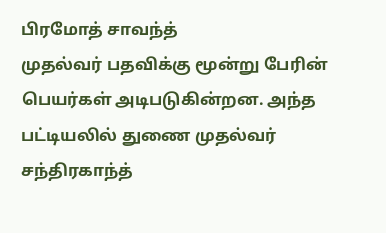பிரமோத் சாவந்த்
முதல்வர் பதவிக்கு மூன்று பேரின் பெயர்கள் அடிபடுகின்றன. அந்த பட்டியலில் துணை முதல்வர் சந்திரகாந்த்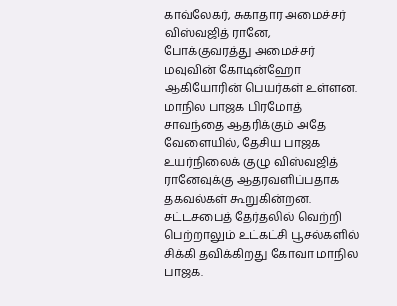காவ்லேகர், சுகாதார அமைச்சர் விஸ்வஜித் ரானே, போக்குவரத்து அமைச்சர் மவுவின் கோடின்ஹோ ஆகியோரின் பெயர்கள் உள்ளன. மாநில பாஜக பிரமோத் சாவந்தை ஆதரிக்கும் அதே வேளையில், தேசிய பாஜக உயர்நிலைக் குழு விஸ்வஜித் ரானேவுக்கு ஆதரவளிப்பதாக தகவல்கள் கூறுகின்றன. சட்டசபைத் தேர்தலில் வெற்றி பெற்றாலும் உட்கட்சி பூசல்களில் சிக்கி தவிக்கிறது கோவா மாநில பாஜக.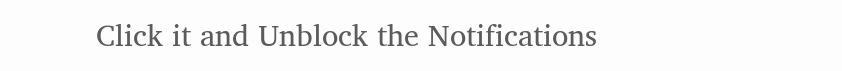Click it and Unblock the Notifications